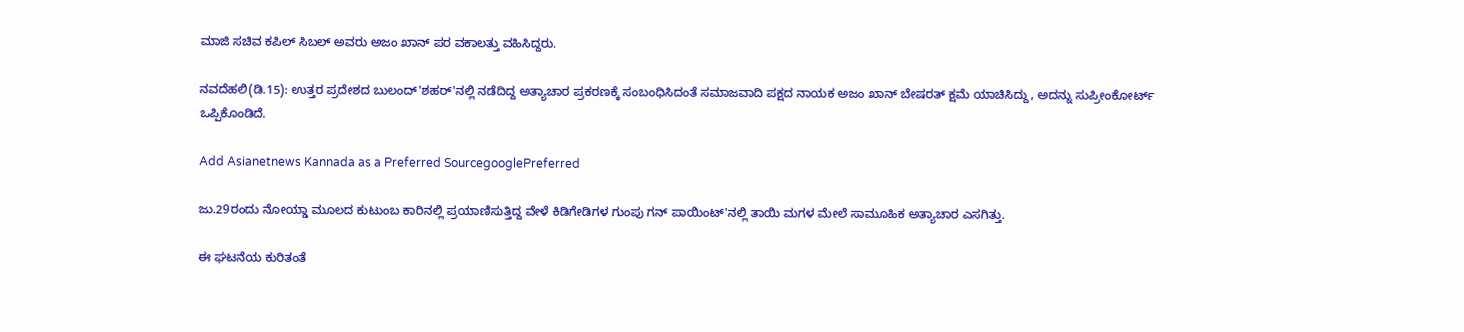ಮಾಜಿ ಸಚಿವ ಕಪಿಲ್ ಸಿಬಲ್ ಅವರು ಅಜಂ ಖಾನ್‌ ಪರ ವಕಾಲತ್ತು ವಹಿಸಿದ್ದರು.

ನವದೆಹಲಿ(ಡಿ.15): ಉತ್ತರ ಪ್ರದೇಶದ ಬುಲಂದ್‌'ಶಹರ್‌'ನಲ್ಲಿ ನಡೆದಿದ್ದ ಅತ್ಯಾಚಾರ ಪ್ರಕರಣಕ್ಕೆ ಸಂಬಂಧಿಸಿದಂತೆ ಸಮಾಜವಾದಿ ಪಕ್ಷದ ನಾಯಕ ಅಜಂ ಖಾನ್ ಬೇಷರತ್ ಕ್ಷಮೆ ಯಾಚಿಸಿದ್ದು, ಅದನ್ನು ಸುಪ್ರೀಂಕೋರ್ಟ್ ಒಪ್ಪಿಕೊಂಡಿದೆ.

Add Asianetnews Kannada as a Preferred SourcegooglePreferred

ಜು.29ರಂದು ನೋಯ್ಡಾ ಮೂಲದ ಕುಟುಂಬ ಕಾರಿನಲ್ಲಿ ಪ್ರಯಾಣಿಸುತ್ತಿದ್ದ ವೇಳೆ ಕಿಡಿಗೇಡಿಗಳ ಗುಂಪು ಗನ್ ಪಾಯಿಂಟ್‌'ನಲ್ಲಿ ತಾಯಿ ಮಗಳ ಮೇಲೆ ಸಾಮೂಹಿಕ ಅತ್ಯಾಚಾರ ಎಸಗಿತ್ತು.

ಈ ಘಟನೆಯ ಕುರಿತಂತೆ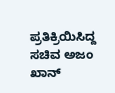ಪ್ರತಿಕ್ರಿಯಿಸಿದ್ದ ಸಚಿವ ಅಜಂ ಖಾನ್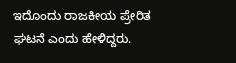ಇದೊಂದು ರಾಜಕೀಯ ಪ್ರೇರಿತ ಘಟನೆ ಎಂದು ಹೇಳಿದ್ದರು.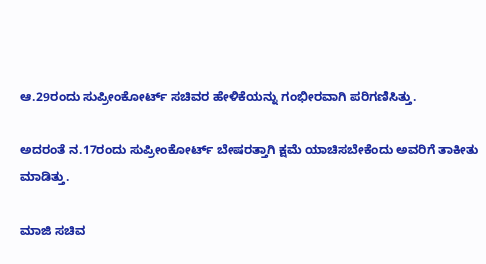ಆ.29ರಂದು ಸುಪ್ರೀಂಕೋರ್ಟ್ ಸಚಿವರ ಹೇಳಿಕೆಯನ್ನು ಗಂಭೀರವಾಗಿ ಪರಿಗಣಿಸಿತ್ತು.

ಅದರಂತೆ ನ.17ರಂದು ಸುಪ್ರೀಂಕೋರ್ಟ್ ಬೇಷರತ್ತಾಗಿ ಕ್ಷಮೆ ಯಾಚಿಸಬೇಕೆಂದು ಅವರಿಗೆ ತಾಕೀತು ಮಾಡಿತ್ತು.

ಮಾಜಿ ಸಚಿವ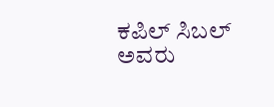ಕಪಿಲ್ ಸಿಬಲ್ ಅವರು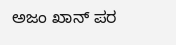ಅಜಂ ಖಾನ್‌ ಪರ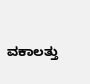ವಕಾಲತ್ತು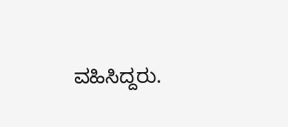ವಹಿಸಿದ್ದರು.